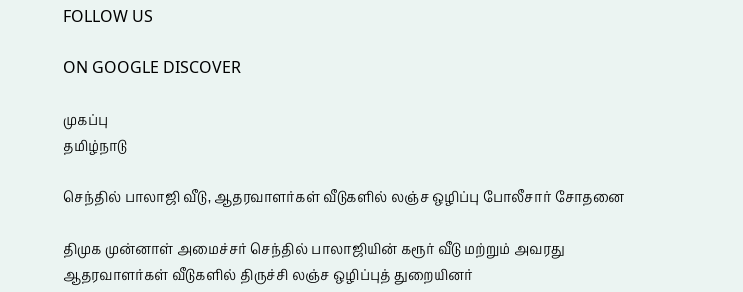FOLLOW US

ON GOOGLE DISCOVER

முகப்பு
தமிழ்நாடு

செந்தில் பாலாஜி வீடு, ஆதரவாளர்கள் வீடுகளில் லஞ்ச ஒழிப்பு போலீசார் சோதனை

திமுக முன்னாள் அமைச்சர் செந்தில் பாலாஜியின் கரூர் வீடு மற்றும் அவரது ஆதரவாளர்கள் வீடுகளில் திருச்சி லஞ்ச ஒழிப்புத் துறையினர்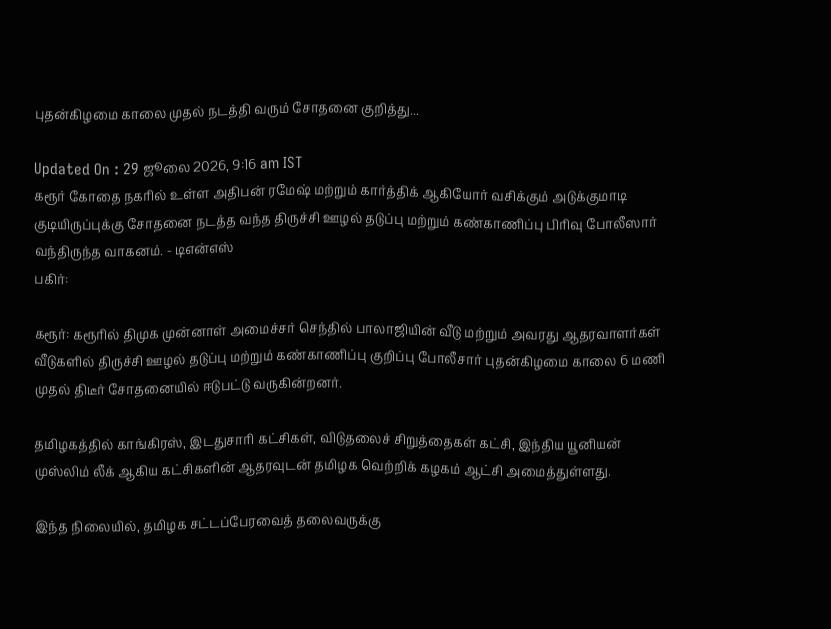புதன்கிழமை காலை முதல் நடத்தி வரும் சோதனை குறித்து...

Updated On : 29 ஜூலை 2026, 9:16 am IST
கரூர் கோதை நகரில் உள்ள அதிபன் ரமேஷ் மற்றும் கார்த்திக் ஆகியோர் வசிக்கும் அடுக்குமாடி குடியிருப்புக்கு சோதனை நடத்த வந்த திருச்சி ஊழல் தடுப்பு மற்றும் கண்காணிப்பு பிரிவு போலீஸார் வந்திருந்த வாகனம். - டிஎன்எஸ்
பகிர்:

கரூர்: கரூரில் திமுக முன்னாள் அமைச்சர் செந்தில் பாலாஜியின் வீடு மற்றும் அவரது ஆதரவாளர்கள் வீடுகளில் திருச்சி ஊழல் தடுப்பு மற்றும் கண்காணிப்பு குறிப்பு போலீசார் புதன்கிழமை காலை 6 மணி முதல் திடீர் சோதனையில் ஈடுபட்டு வருகின்றனர்.

தமிழகத்தில் காங்கிரஸ், இடதுசாரி கட்சிகள், விடுதலைச் சிறுத்தைகள் கட்சி, இந்திய யூனியன் முஸ்லிம் லீக் ஆகிய கட்சிகளின் ஆதரவுடன் தமிழக வெற்றிக் கழகம் ஆட்சி அமைத்துள்ளது.

இந்த நிலையில், தமிழக சட்டப்பேரவைத் தலைவருக்கு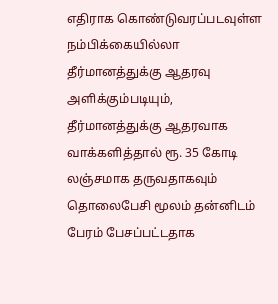எதிராக கொண்டுவரப்படவுள்ள நம்பிக்கையில்லா தீர்மானத்துக்கு ஆதரவு அளிக்கும்படியும், தீர்மானத்துக்கு ஆதரவாக வாக்களித்தால் ரூ. 35 கோடி லஞ்சமாக தருவதாகவும் தொலைபேசி மூலம் தன்னிடம் பேரம் பேசப்பட்டதாக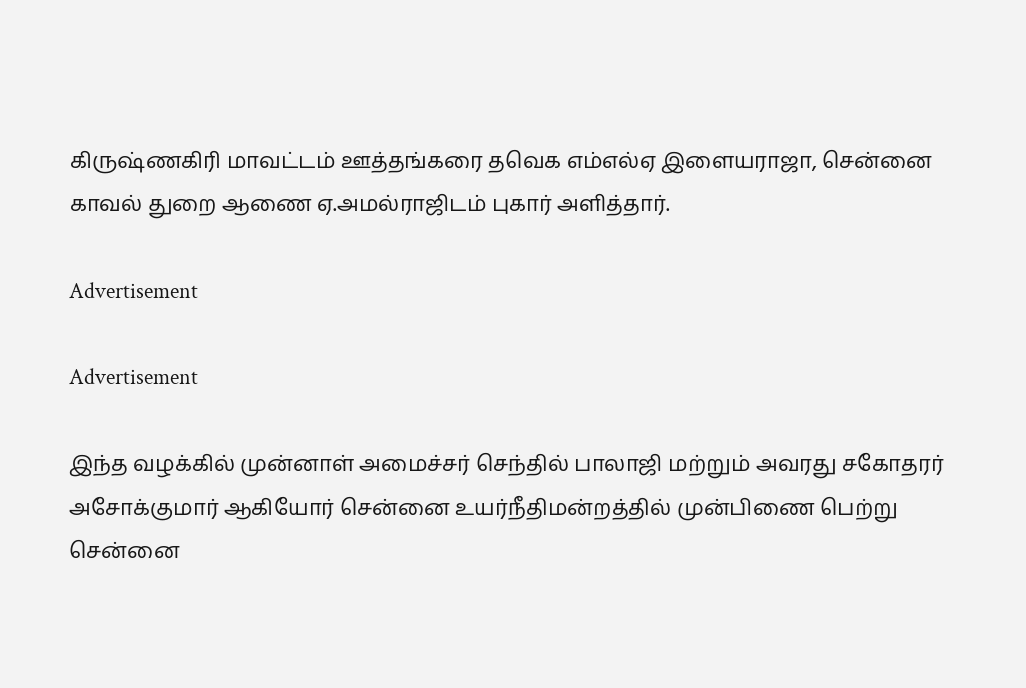கிருஷ்ணகிரி மாவட்டம் ஊத்தங்கரை தவெக எம்எல்ஏ இளையராஜா, சென்னை காவல் துறை ஆணை ஏ.அமல்ராஜிடம் புகார் அளித்தார்.

Advertisement

Advertisement

இந்த வழக்கில் முன்னாள் அமைச்சர் செந்தில் பாலாஜி மற்றும் அவரது சகோதரர் அசோக்குமார் ஆகியோர் சென்னை உயர்நீதிமன்றத்தில் முன்பிணை பெற்று சென்னை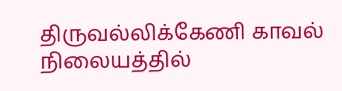திருவல்லிக்கேணி காவல் நிலையத்தில்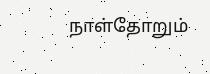நாள்தோறும்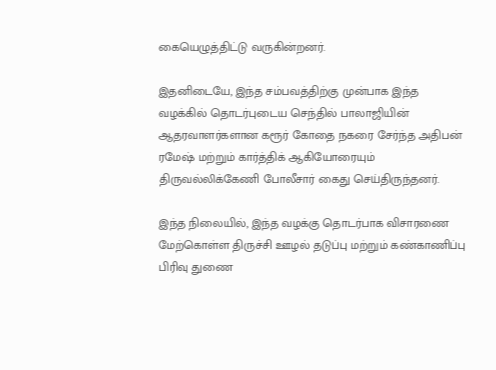கையெழுத்திட்டு வருகின்றனர்.

இதனிடையே, இந்த சம்பவத்திற்கு முன்பாக இந்த வழக்கில் தொடர்புடைய செந்தில் பாலாஜியின் ஆதரவாளர்களான கரூர் கோதை நகரை சேர்ந்த அதிபன் ரமேஷ் மற்றும் கார்த்திக் ஆகியோரையும் திருவல்லிக்கேணி போலீசார் கைது செய்திருந்தனர்.

இந்த நிலையில், இந்த வழக்கு தொடர்பாக விசாரணை மேற்கொள்ள திருச்சி ஊழல் தடுப்பு மற்றும் கண்காணிப்பு பிரிவு துணை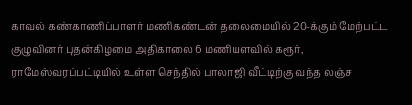காவல் கண்காணிப்பாளர் மணிகண்டன் தலைமையில் 20-க்கும் மேற்பட்ட குழுவினர் புதன்கிழமை அதிகாலை 6 மணியளவில் கரூர், ராமேஸ்வரப்பட்டியில் உள்ள செந்தில் பாலாஜி வீட்டிற்கு வந்த லஞ்ச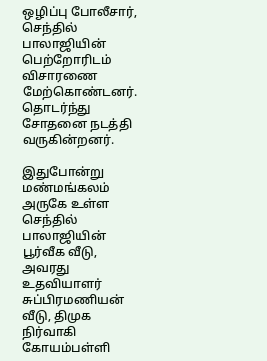ஒழிப்பு போலீசார், செந்தில் பாலாஜியின் பெற்றோரிடம் விசாரணை மேற்கொண்டனர். தொடர்ந்து சோதனை நடத்தி வருகின்றனர்.

இதுபோன்று மண்மங்கலம் அருகே உள்ள செந்தில் பாலாஜியின் பூர்வீக வீடு, அவரது உதவியாளர் சுப்பிரமணியன் வீடு, திமுக நிர்வாகி கோயம்பள்ளி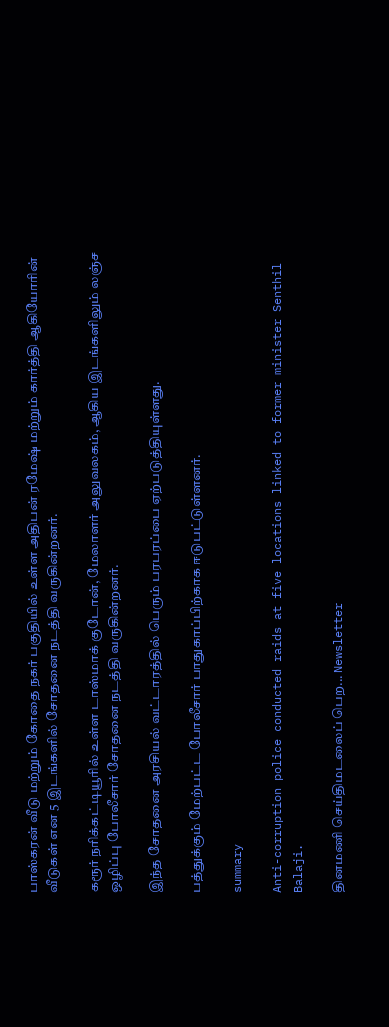பாஸ்கரன் வீடு மற்றும் கோதை நகர் பகுதியில் உள்ள அதிபன் ரமேஷ் மற்றும் கார்த்தி ஆகியோரின் வீடுகள் என 5 இடங்களில் சோதனை நடத்தி வருகின்றனர்.

கரூர் நரிக்கட்டியூரில் உள்ள டாஸ்மாக் குடோன், மேலாளர் அலுவலகம், ஆகிய இடங்களிலும் லஞ்ச ஒழிப்பு போலீசார் சோதனை நடத்தி வருகின்றனர்.

இந்த சோதனை அரசியல் வட்டாரத்தில் பெரும் பரபரப்பை ஏற்படுத்தியுள்ளது.

பத்துக்கும் மேற்பட்ட போலீசார் பாதுகாப்பிற்காக ஈடுபட்டுள்ளனர்.

summary

Anti-corruption police conducted raids at five locations linked to former minister Senthil Balaji.

தினமணி செய்திமடலைப் பெற... Newsletter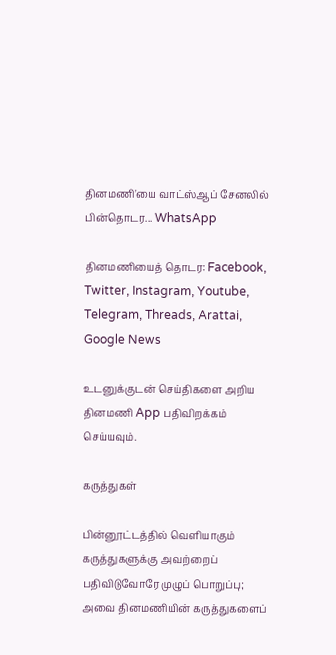தினமணி'யை வாட்ஸ்ஆப் சேனலில் பின்தொடர... WhatsApp

தினமணியைத் தொடர: Facebook, Twitter, Instagram, Youtube, Telegram, Threads, Arattai, Google News

உடனுக்குடன் செய்திகளை அறிய தினமணி App பதிவிறக்கம் செய்யவும்.

கருத்துகள்

பின்னூட்டத்தில் வெளியாகும் கருத்துகளுக்கு அவற்றைப் பதிவிடுவோரே முழுப் பொறுப்பு; அவை தினமணியின் கருத்துகளைப்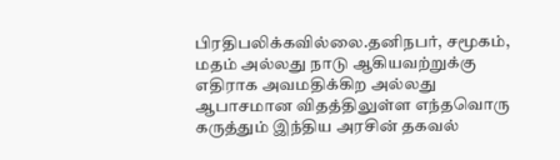பிரதிபலிக்கவில்லை.தனிநபர், சமூகம், மதம் அல்லது நாடு ஆகியவற்றுக்கு எதிராக அவமதிக்கிற அல்லது ஆபாசமான விதத்திலுள்ள எந்தவொரு கருத்தும் இந்திய அரசின் தகவல்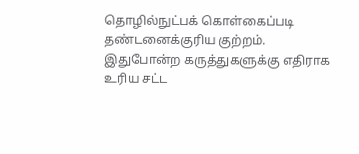தொழில்நுட்பக் கொள்கைப்படி தண்டனைக்குரிய குற்றம். இதுபோன்ற கருத்துகளுக்கு எதிராக உரிய சட்ட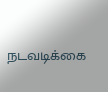நடவடிக்கை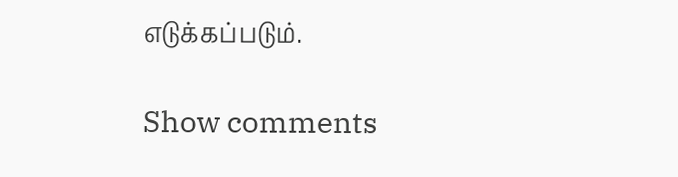எடுக்கப்படும்.

Show comments